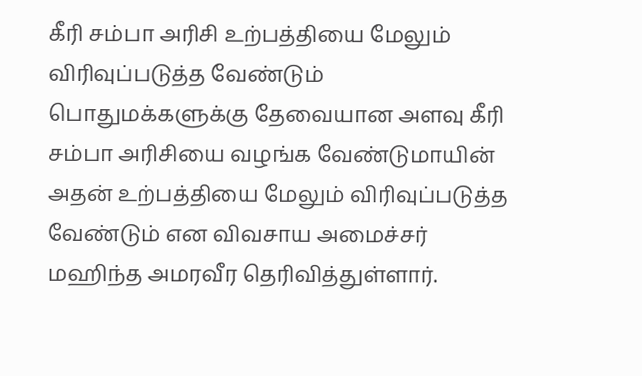கீரி சம்பா அரிசி உற்பத்தியை மேலும் விரிவுப்படுத்த வேண்டும்
பொதுமக்களுக்கு தேவையான அளவு கீரி சம்பா அரிசியை வழங்க வேண்டுமாயின் அதன் உற்பத்தியை மேலும் விரிவுப்படுத்த வேண்டும் என விவசாய அமைச்சர் மஹிந்த அமரவீர தெரிவித்துள்ளார்.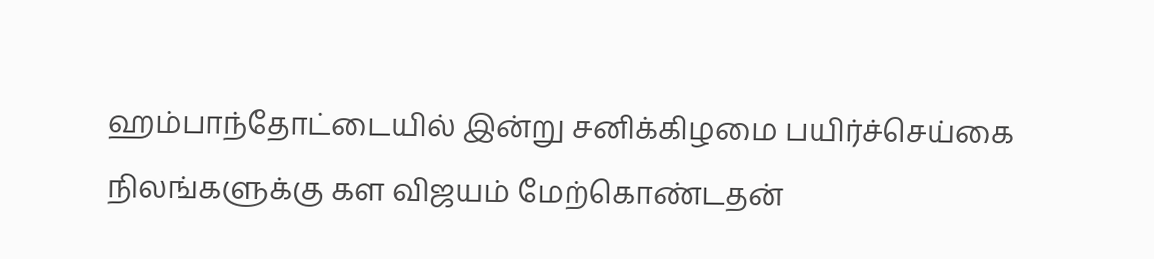ஹம்பாந்தோட்டையில் இன்று சனிக்கிழமை பயிர்ச்செய்கை நிலங்களுக்கு கள விஜயம் மேற்கொண்டதன்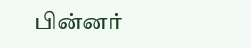பின்னர்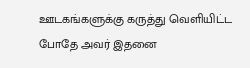ஊடகங்களுக்கு கருத்து வெளியிட்ட போதே அவர் இதனை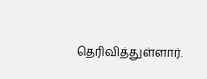தெரிவித்துள்ளார்.